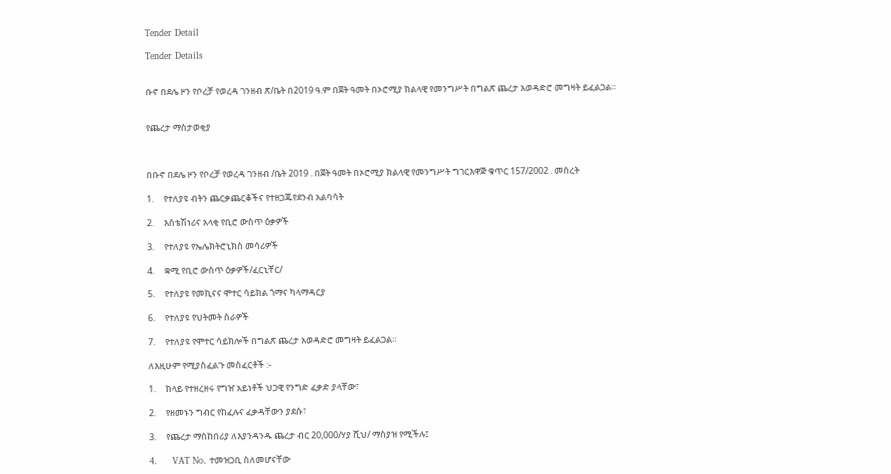Tender Detail

Tender Details


ቡኖ በደሌ ዞን የቦረቻ የወረዳ ገንዘብ ጽ/ቤት በ2019 ዓ.ም በጀት ዓመት በኦሮሚያ ክልላዊ የመንግሥት በግልጽ ጨረታ አወዳድሮ መግዛት ይፈልጋል።


የጨረታ ማስታወቂያ



በቡኖ በደሌ ዞን የቦረቻ የወረዳ ገንዘብ /ቤት 2019 . በጀት ዓመት በኦሮሚያ ክልላዊ የመንግሥት ግገርእዋጅ ቁጥር 157/2002 . መሰረት

1.     የተለያዩ ብትን ጨርቃጨርቆችና የተዘጋጁየደንብ አልባሳት

2.     እስቴሽነሪና አላቂ የቢሮ ውስጥ ዕቃዎች

3.     የተለያዩ የኤሌክትሮኒክስ መሳሪዎች

4.     ቋሚ የቢሮ ውስጥ ዕቃዎች/ፈርኒቸር/

5.     የተለያዩ የመኪናና ሞተር ሳይክል ጎማና ካላማዳርያ

6.     የተለያዩ የህትመት ስራዎች

7.     የተለያዩ የሞተር ሳይክሎች በግልጽ ጨረታ አወዳድሮ መግዛት ይፈልጋል።

ለእዚሁም የሚያስፈልጉ መስፈርቶች :-

1.     ከላይ የተዘረዘሩ የግዠ አይነቶች ህጋዊ የንግድ ፈቃድ ያላቸው፣

2.     የዘመኑን ግብር የከፈሉና ፈቃዳቸውን ያደሱ፣

3.     የጨረታ ማስከበሪያ ለእያንዳንዱ ጨረታ ብር 20,000/ሃያ ሺህ/ ማስያዝ የሚችሉ፤

4.     VAT No. ተመዝጋቢ ስለመሆናቸው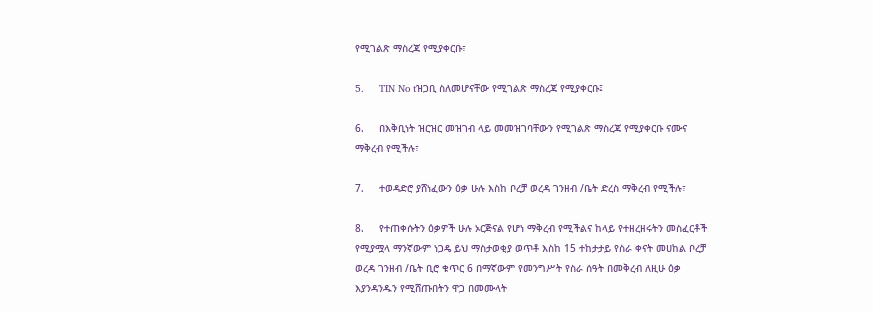የሚገልጽ ማስረጃ የሚያቀርቡ፣

5.     TIN No tዝጋቢ ስለመሆናቸው የሚገልጽ ማስረጃ የሚያቀርቡ፤

6.     በእቅቢነት ዝርዝር መዝገብ ላይ መመዝገባቸውን የሚገልጽ ማስረጃ የሚያቀርቡ ናሙና ማቅረብ የሚችሉ፣

7.     ተወዳድሮ ያሸነፈውን ዕቃ ሁሉ እስከ ቦረቻ ወረዳ ገንዘብ /ቤት ድረስ ማቅረብ የሚችሉ፣

8.     የተጠቀሱትን ዕቃዎች ሁሉ ኦርጅናል የሆነ ማቅረብ የሚችልና ከላይ የተዘረዘሩትን መስፈርቶች የሚያሟላ ማንኛውም ነጋዴ ይህ ማስታወቂያ ወጥቶ እስከ 15 ተከታታይ የስራ ቀናት መሀከል ቦረቻ ወረዳ ገንዘብ /ቤት ቢሮ ቁጥር 6 በማኛውም የመንግሥት የስራ ሰዓት በመቅረብ ለዚሁ ዕቃ እያንዳንዱን የሚሸጡበትን ዋጋ በመሙላት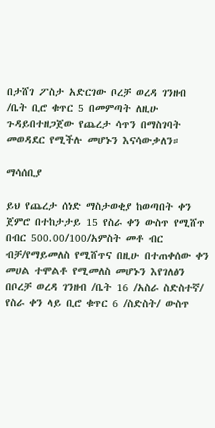በታሸገ ፖስታ አድርገው ቦረቻ ወረዳ ገንዘብ /ቤት ቢሮ ቁጥር 5 በመምጣት ለዚሁ ጉዳይበተዘጋጀው የጨረታ ሳጥን በማስገባት መወዳደር የሚችሉ መሆኑን እናሳውቃለን።

ማሳሰቢያ

ይህ የጨረታ ሰነድ ማስታወቂያ ከወጣበት ቀን ጀምሮ በተከታታይ 15 የስራ ቀን ውስጥ የሚሸጥ በብር 500.00/100/አምስት መቶ ብር ብቻ/የማይመለስ የሚሸጥና በዚሁ በተጠቀሰው ቀን መሀል ተሞልቶ የሚመለስ መሆኑን እየገለፅን በቦረቻ ወረዳ ገንዘብ /ቤት 16 /አስራ ስድስተኛ/ የስራ ቀን ላይ ቢሮ ቁጥር 6 /ስድስት/ ውስጥ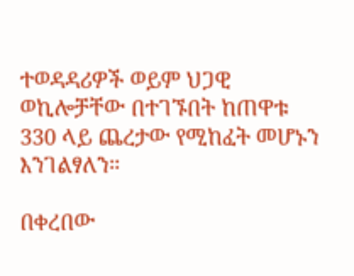ተወዳዳሪዎች ወይም ህጋዊ ወኪሎቻቸው በተገኙበት ከጠዋቱ 330 ላይ ጨረታው የሚከፈት መሆኑን እንገልፃለን።

በቀረበው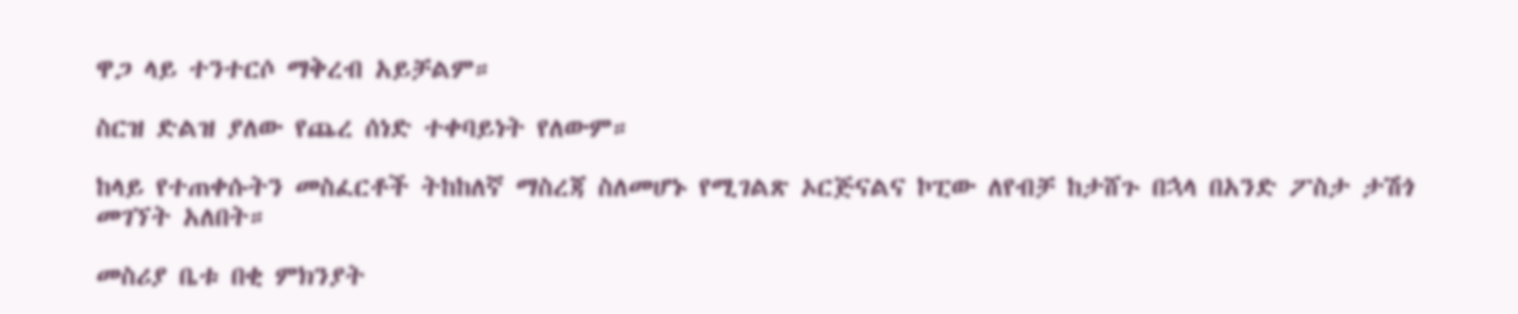ዋጋ ላይ ተንተርሶ ማቅረብ አይቻልም።

ስርዝ ድልዝ ያለው የጨረ ሰነድ ተቀባይነት የለውም።

ከላይ የተጠቀሱትን መስፈርቶች ትከከለኛ ማስረጃ ስለመሆኑ የሚገልጽ ኦርጅናልና ኮፒው ለየብቻ ከታሸጉ በኋላ በአንድ ፖስታ ታሽጎ መገኘት አለበት።

መስሪያ ቤቱ በቂ ምክንያት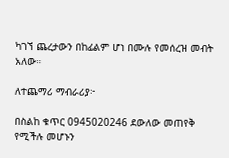ካገኘ ጨረታውን በከፊልም ሆነ በሙሉ የመሰረዝ መብት አለው።

ለተጨማሪ ማብራሪያ፦

በስልከ ቁጥር 0945020246 ደውለው መጠየቅ የሚችሉ መሆኑን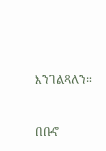እንገልጻለን።



በቡኖ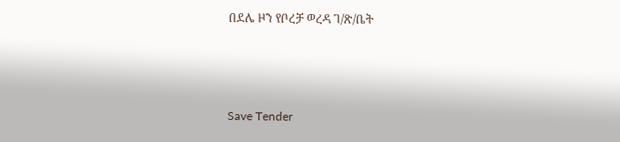በደሌ ዞን የቦረቻ ወረዳ ገ/ጽ/ቤት



Save Tender